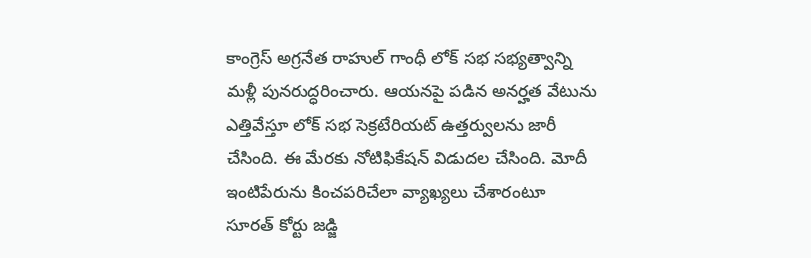కాంగ్రెస్ అగ్రనేత రాహుల్ గాంధీ లోక్ సభ సభ్యత్వాన్ని మళ్లీ పునరుద్ధరించారు. ఆయనపై పడిన అనర్హత వేటును ఎత్తివేస్తూ లోక్ సభ సెక్రటేరియట్ ఉత్తర్వులను జారీ చేసింది. ఈ మేరకు నోటిఫికేషన్ విడుదల చేసింది. మోదీ ఇంటిపేరును కించపరిచేలా వ్యాఖ్యలు చేశారంటూ సూరత్ కోర్టు జడ్జి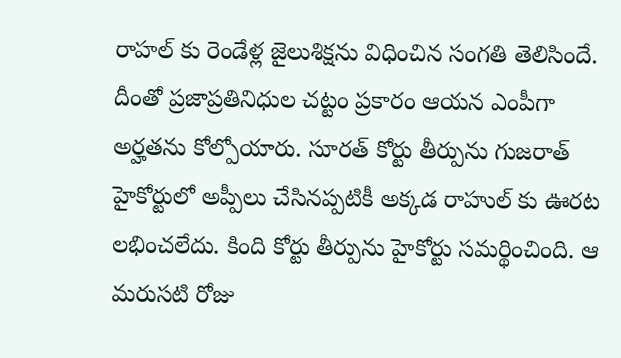రాహల్ కు రెండేళ్ల జైలుశిక్షను విధించిన సంగతి తెలిసిందే. దీంతో ప్రజాప్రతినిధుల చట్టం ప్రకారం ఆయన ఎంపీగా అర్హతను కోల్పోయారు. సూరత్ కోర్టు తీర్పును గుజరాత్ హైకోర్టులో అప్పీలు చేసినప్పటికీ అక్కడ రాహుల్ కు ఊరట లభించలేదు. కింది కోర్టు తీర్పును హైకోర్టు సమర్థించింది. ఆ మరుసటి రోజు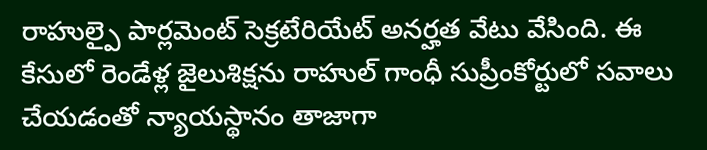రాహుల్పై పార్లమెంట్ సెక్రటేరియేట్ అనర్హత వేటు వేసింది. ఈ కేసులో రెండేళ్ల జైలుశిక్షను రాహుల్ గాంధీ సుప్రీంకోర్టులో సవాలు చేయడంతో న్యాయస్థానం తాజాగా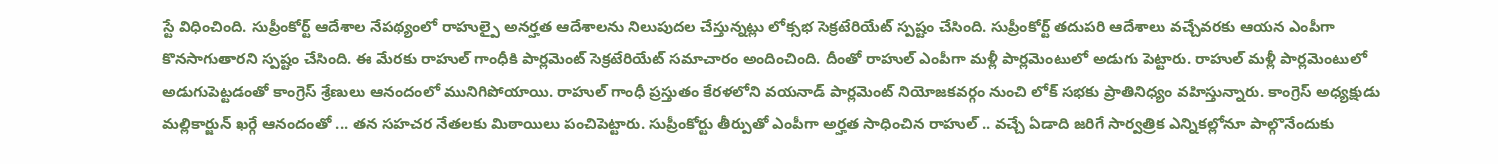స్టే విధించింది. సుప్రీంకోర్ట్ ఆదేశాల నేపథ్యంలో రాహుల్పై అనర్హత ఆదేశాలను నిలుపుదల చేస్తున్నట్లు లోక్సభ సెక్రటేరియేట్ స్పష్టం చేసింది. సుప్రీంకోర్ట్ తదుపరి ఆదేశాలు వచ్చేవరకు ఆయన ఎంపీగా కొనసాగుతారని స్పష్టం చేసింది. ఈ మేరకు రాహుల్ గాంధీకి పార్లమెంట్ సెక్రటేరియేట్ సమాచారం అందించింది. దీంతో రాహుల్ ఎంపీగా మళ్లీ పార్లమెంటులో అడుగు పెట్టారు. రాహుల్ మళ్లీ పార్లమెంటులో అడుగుపెట్టడంతో కాంగ్రెస్ శ్రేణులు ఆనందంలో మునిగిపోయాయి. రాహుల్ గాంధీ ప్రస్తుతం కేరళలోని వయనాడ్ పార్లమెంట్ నియోజకవర్గం నుంచి లోక్ సభకు ప్రాతినిధ్యం వహిస్తున్నారు. కాంగ్రెస్ అధ్యక్షుడు మల్లికార్జున్ ఖర్గే ఆనందంతో ... తన సహచర నేతలకు మిఠాయిలు పంచిపెట్టారు. సుప్రీంకోర్టు తీర్పుతో ఎంపీగా అర్హత సాధించిన రాహుల్ .. వచ్చే ఏడాది జరిగే సార్వత్రిక ఎన్నికల్లోనూ పాల్గొనేందుకు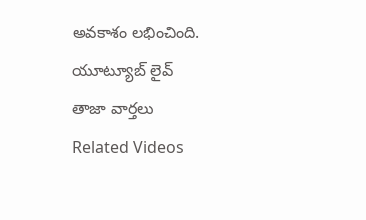అవకాశం లభించింది.
యూట్యూబ్ లైవ్
తాజా వార్తలు
Related Videos